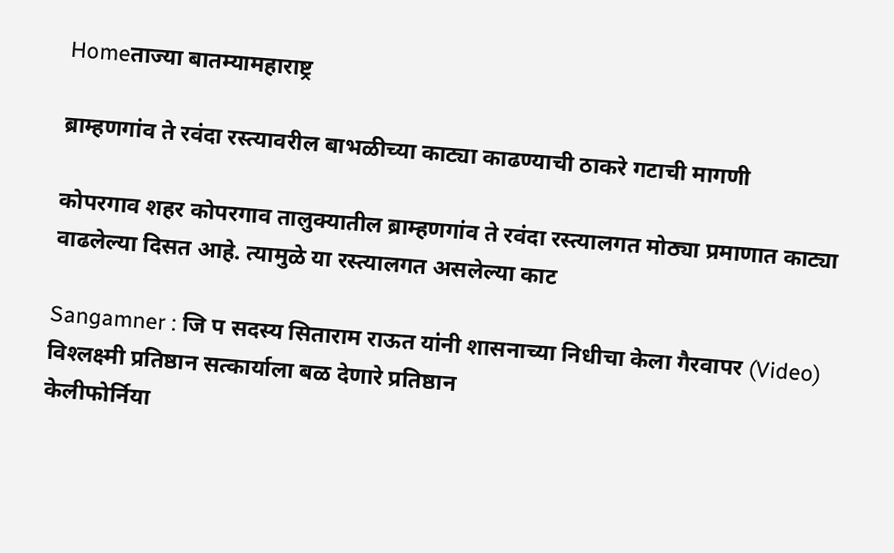Homeताज्या बातम्यामहाराष्ट्र

ब्राम्हणगांव ते रवंदा रस्त्यावरील बाभळीच्या काट्या काढण्याची ठाकरे गटाची मागणी

कोपरगाव शहर कोपरगाव तालुक्यातील ब्राम्हणगांव ते रवंदा रस्त्यालगत मोठ्या प्रमाणात काट्या वाढलेल्या दिसत आहे. त्यामुळे या रस्त्यालगत असलेल्या काट

Sangamner : जि प सदस्य सिताराम राऊत यांनी शासनाच्या निधीचा केला गैरवापर (Video)
विश्‍लक्ष्मी प्रतिष्ठान सत्कार्याला बळ देणारे प्रतिष्ठान
केलीफोर्निया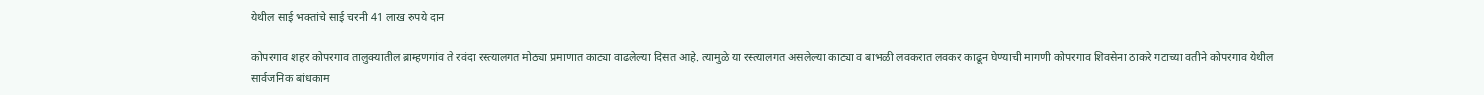येथील साई भक्तांचे साई चरनी 41 लाख रुपये दान

कोपरगाव शहर कोपरगाव तालुक्यातील ब्राम्हणगांव ते रवंदा रस्त्यालगत मोठ्या प्रमाणात काट्या वाढलेल्या दिसत आहे. त्यामुळे या रस्त्यालगत असलेल्या काट्या व बाभळी लवकरात लवकर काढून घेण्याची मागणी कोपरगाव शिवसेना ठाकरे गटाच्या वतीने कोपरगाव येथील सार्वजनिक बांधकाम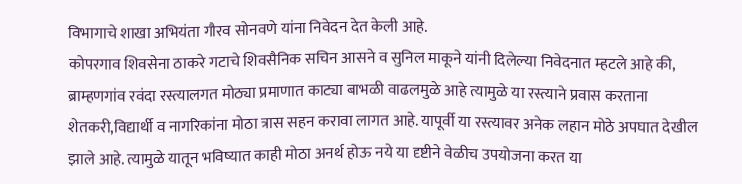विभागाचे शाखा अभियंता गौरव सोनवणे यांना निवेदन देत केली आहे.
कोपरगाव शिवसेना ठाकरे गटाचे शिवसैनिक सचिन आसने व सुनिल माकूने यांनी दिलेल्या निवेदनात म्हटले आहे की, ब्राम्हणगांव रवंदा रस्त्यालगत मोठ्या प्रमाणात काट्या बाभळी वाढलमुळे आहे त्यामुळे या रस्त्याने प्रवास करताना शेतकरी,विद्यार्थी व नागरिकांना मोठा त्रास सहन करावा लागत आहे. यापूर्वी या रस्त्यावर अनेक लहान मोठे अपघात देखील झाले आहे. त्यामुळे यातून भविष्यात काही मोठा अनर्थ होऊ नये या दृष्टीने वेळीच उपयोजना करत या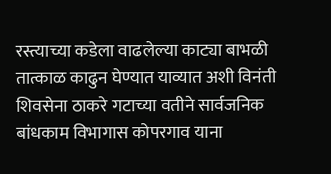रस्त्याच्या कडेला वाढलेल्या काट्या बाभळी तात्काळ काढुन घेण्यात याव्यात अशी विनंती शिवसेना ठाकरे गटाच्या वतीने सार्वजनिक बांधकाम विभागास कोपरगाव याना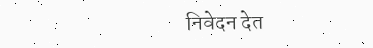निवेदन देत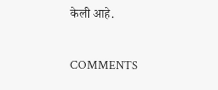केली आहे.

COMMENTS